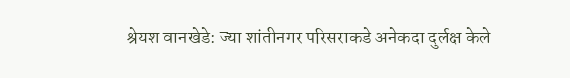श्रेयश वानखेडे: ज्या शांतीनगर परिसराकडे अनेकदा दुर्लक्ष केले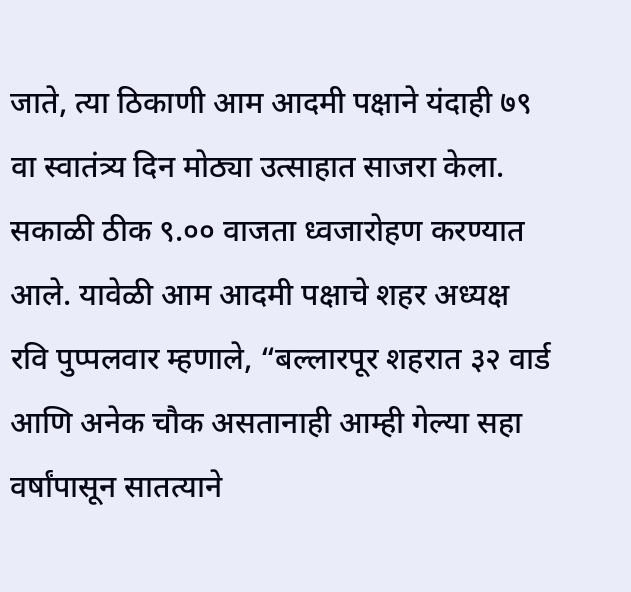जाते, त्या ठिकाणी आम आदमी पक्षाने यंदाही ७९ वा स्वातंत्र्य दिन मोठ्या उत्साहात साजरा केला. सकाळी ठीक ९.०० वाजता ध्वजारोहण करण्यात आले. यावेळी आम आदमी पक्षाचे शहर अध्यक्ष रवि पुप्पलवार म्हणाले, “बल्लारपूर शहरात ३२ वार्ड आणि अनेक चौक असतानाही आम्ही गेल्या सहा वर्षांपासून सातत्याने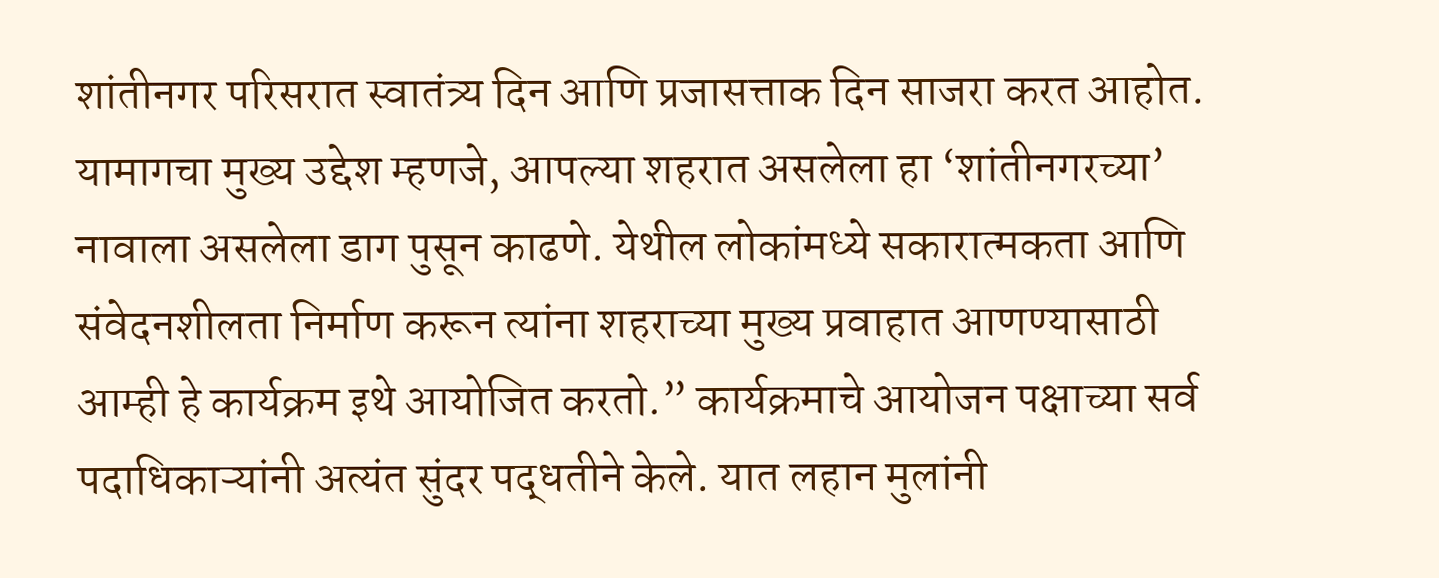शांतीनगर परिसरात स्वातंत्र्य दिन आणि प्रजासत्ताक दिन साजरा करत आहोत. यामागचा मुख्य उद्देश म्हणजे, आपल्या शहरात असलेला हा ‘शांतीनगरच्या’ नावाला असलेला डाग पुसून काढणे. येथील लोकांमध्ये सकारात्मकता आणि संवेदनशीलता निर्माण करून त्यांना शहराच्या मुख्य प्रवाहात आणण्यासाठी आम्ही हे कार्यक्रम इथे आयोजित करतो.” कार्यक्रमाचे आयोजन पक्षाच्या सर्व पदाधिकाऱ्यांनी अत्यंत सुंदर पद्धतीने केले. यात लहान मुलांनी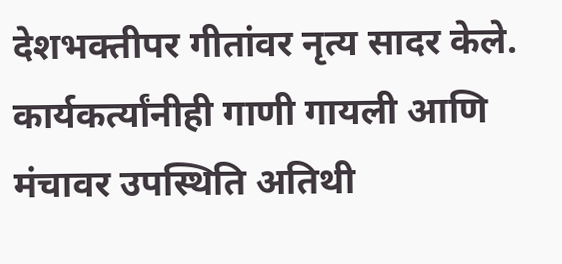देशभक्तीपर गीतांवर नृत्य सादर केले. कार्यकर्त्यांनीही गाणी गायली आणि मंचावर उपस्थिति अतिथी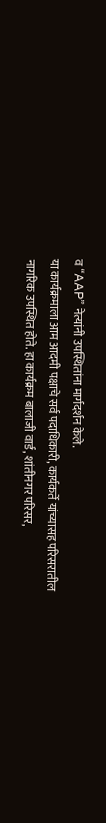व “AAP” नेत्यांनी उपस्थितांना मार्गदर्शन केले.
या कार्यक्रमाला आम आदमी पक्षाचे सर्व पदाधिकारी, कार्यकर्ते यांच्यासह परिसरातील नागरिक उपस्थित होते. हा कार्यक्रम बालाजी वार्ड, शांतीनगर परिसर,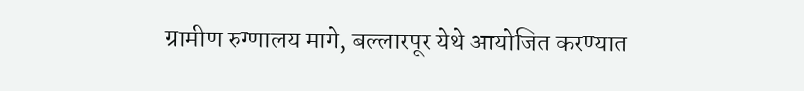ग्रामीण रुग्णालय मागे, बल्लारपूर येथे आयोजित करण्यात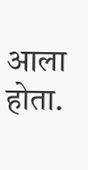आला होता.